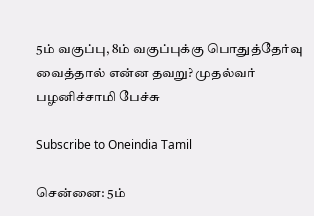5ம் வகுப்பு, 8ம் வகுப்புக்கு பொதுத்தேர்வு வைத்தால் என்ன தவறு? முதல்வர் பழனிச்சாமி பேச்சு

Subscribe to Oneindia Tamil

சென்னை: 5ம்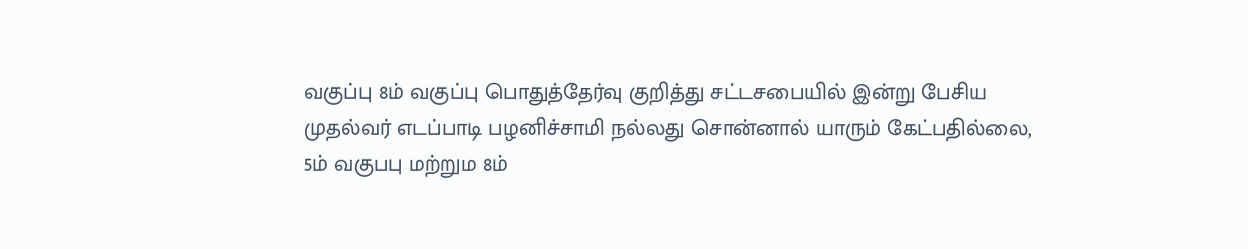வகுப்பு 8ம் வகுப்பு பொதுத்தேர்வு குறித்து சட்டசபையில் இன்று பேசிய முதல்வர் எடப்பாடி பழனிச்சாமி நல்லது சொன்னால் யாரும் கேட்பதில்லை, 5ம் வகுபபு மற்றும 8ம்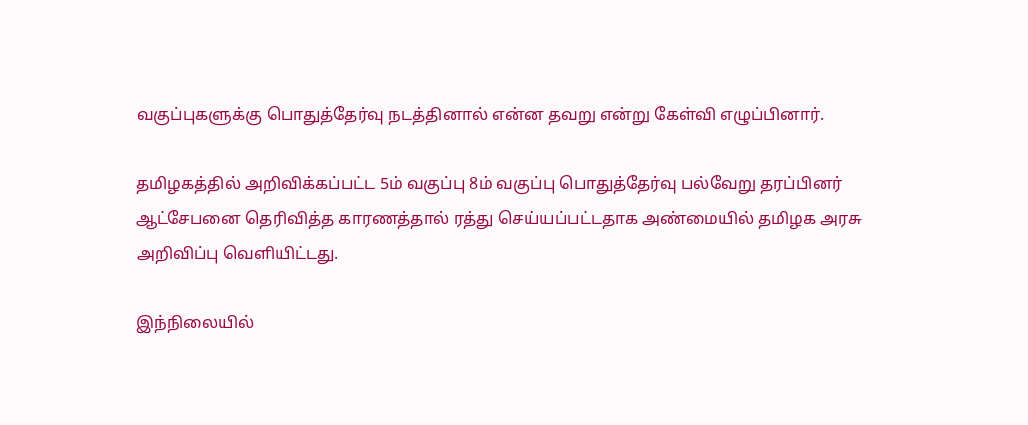வகுப்புகளுக்கு பொதுத்தேர்வு நடத்தினால் என்ன தவறு என்று கேள்வி எழுப்பினார்.

தமிழகத்தில் அறிவிக்கப்பட்ட 5ம் வகுப்பு 8ம் வகுப்பு பொதுத்தேர்வு பல்வேறு தரப்பினர் ஆட்சேபனை தெரிவித்த காரணத்தால் ரத்து செய்யப்பட்டதாக அண்மையில் தமிழக அரசு அறிவிப்பு வெளியிட்டது.

இந்நிலையில்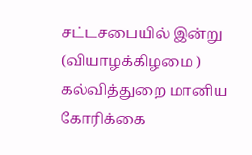சட்டசபையில் இன்று (வியாழக்கிழமை ) கல்வித்துறை மானிய கோரிக்கை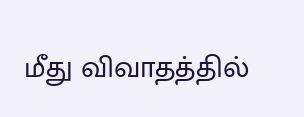மீது விவாதத்தில்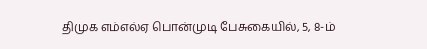திமுக எம்எல்ஏ பொன்முடி பேசுகையில், 5, 8-ம்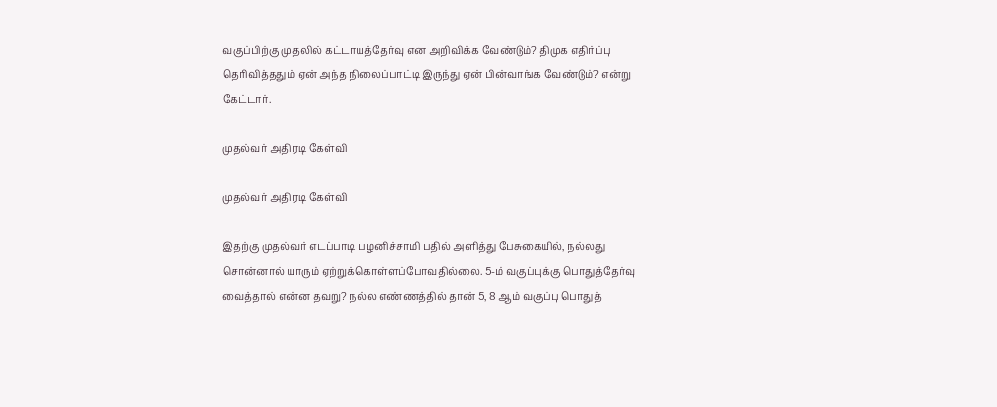வகுப்பிற்கு முதலில் கட்டாயத்தேர்வு என அறிவிக்க வேண்டும்? திமுக எதிர்ப்பு தெரிவித்ததும் ஏன் அந்த நிலைப்பாட்டி இருந்து ஏன் பின்வாங்க வேண்டும்? என்று கேட்டார்.

முதல்வர் அதிரடி கேள்வி

முதல்வர் அதிரடி கேள்வி

இதற்கு முதல்வர் எடப்பாடி பழனிச்சாமி பதில் அளித்து பேசுகையில், நல்லது சொன்னால் யாரும் ஏற்றுக்கொள்ளப்போவதில்லை. 5-ம் வகுப்புக்கு பொதுத்தேர்வு வைத்தால் என்ன தவறு? நல்ல எண்ணத்தில் தான் 5, 8 ஆம் வகுப்பு பொதுத்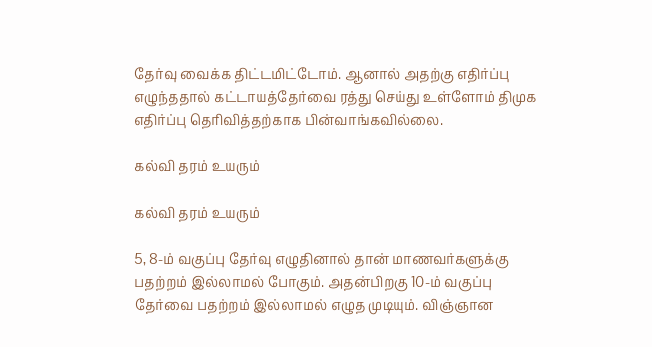தேர்வு வைக்க திட்டமிட்டோம். ஆனால் அதற்கு எதிர்ப்பு எழுந்ததால் கட்டாயத்தேர்வை ரத்து செய்து உள்ளோம் திமுக எதிர்ப்பு தெரிவித்தற்காக பின்வாங்கவில்லை.

கல்வி தரம் உயரும்

கல்வி தரம் உயரும்

5, 8-ம் வகுப்பு தேர்வு எழுதினால் தான் மாணவர்களுக்கு பதற்றம் இல்லாமல் போகும். அதன்பிறகு 10-ம் வகுப்பு தேர்வை பதற்றம் இல்லாமல் எழுத முடியும். விஞ்ஞான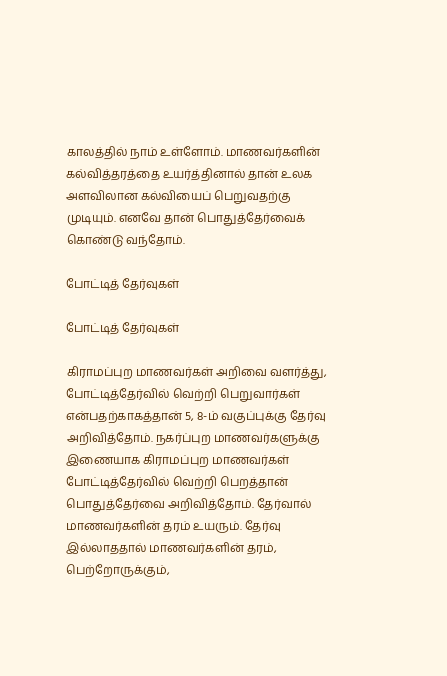காலத்தில் நாம் உள்ளோம். மாணவர்களின் கல்வித்தரத்தை உயர்த்தினால் தான் உலக அளவிலான கல்வியைப் பெறுவதற்கு முடியும். எனவே தான் பொதுத்தேர்வைக் கொண்டு வந்தோம்.

போட்டித் தேர்வுகள்

போட்டித் தேர்வுகள்

கிராமப்புற மாணவர்கள் அறிவை வளர்த்து, போட்டித்தேர்வில் வெற்றி பெறுவார்கள் என்பதற்காகத்தான் 5, 8-ம் வகுப்புக்கு தேர்வு அறிவித்தோம். நகர்ப்புற மாணவர்களுக்கு இணையாக கிராமப்புற மாணவர்கள் போட்டித்தேர்வில் வெற்றி பெறத்தான் பொதுத்தேர்வை அறிவித்தோம். தேர்வால் மாணவர்களின் தரம் உயரும். தேர்வு இல்லாததால் மாணவர்களின் தரம், பெற்றோருக்கும்,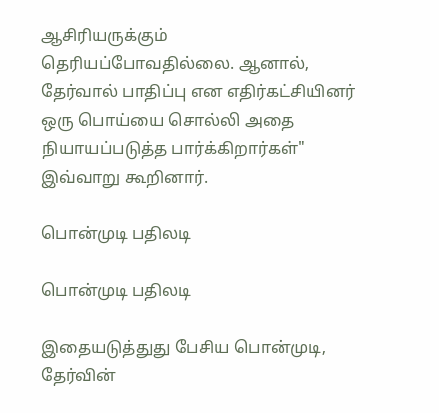ஆசிரியருக்கும் தெரியப்போவதில்லை. ஆனால், தேர்வால் பாதிப்பு என எதிர்கட்சியினர் ஒரு பொய்யை சொல்லி அதை நியாயப்படுத்த பார்க்கிறார்கள்" இவ்வாறு கூறினார்.

பொன்முடி பதிலடி

பொன்முடி பதிலடி

இதையடுத்துது பேசிய பொன்முடி, தேர்வின்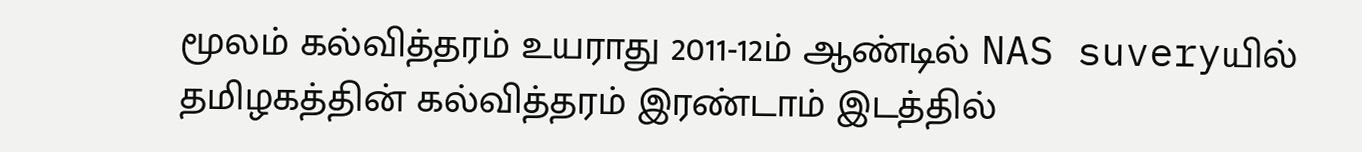மூலம் கல்வித்தரம் உயராது 2011-12ம் ஆண்டில் NAS suveryயில் தமிழகத்தின் கல்வித்தரம் இரண்டாம் இடத்தில்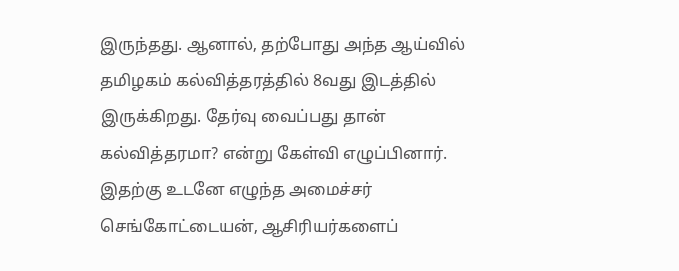இருந்தது. ஆனால், தற்போது அந்த ஆய்வில் தமிழகம் கல்வித்தரத்தில் 8வது இடத்தில் இருக்கிறது. தேர்வு வைப்பது தான் கல்வித்தரமா? என்று கேள்வி எழுப்பினார். இதற்கு உடனே எழுந்த அமைச்சர் செங்கோட்டையன், ஆசிரியர்களைப்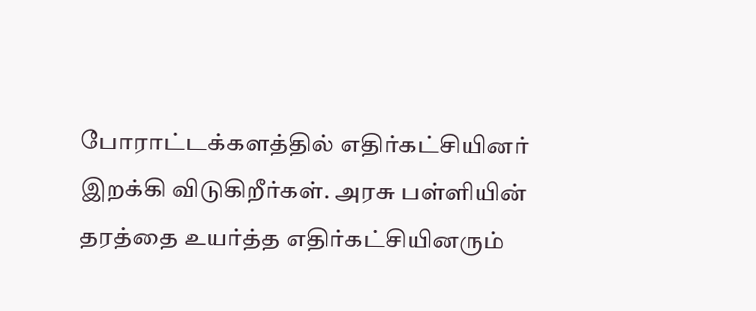போராட்டக்களத்தில் எதிர்கட்சியினர் இறக்கி விடுகிறீர்கள். அரசு பள்ளியின் தரத்தை உயர்த்த எதிர்கட்சியினரும்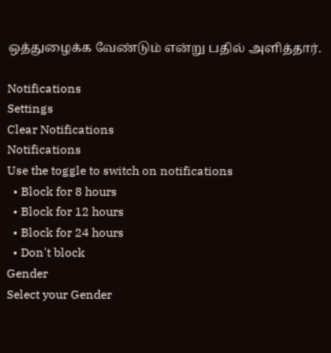ஒத்துழைக்க வேண்டும் என்று பதில் அளித்தார்.

Notifications
Settings
Clear Notifications
Notifications
Use the toggle to switch on notifications
  • Block for 8 hours
  • Block for 12 hours
  • Block for 24 hours
  • Don't block
Gender
Select your Gender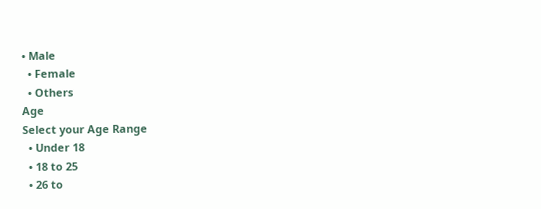• Male
  • Female
  • Others
Age
Select your Age Range
  • Under 18
  • 18 to 25
  • 26 to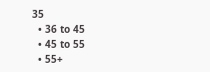35
  • 36 to 45
  • 45 to 55
  • 55+